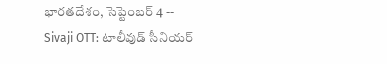భారతదేశం, సెప్టెంబర్ 4 -- Sivaji OTT: టాలీవుడ్ సీనియర్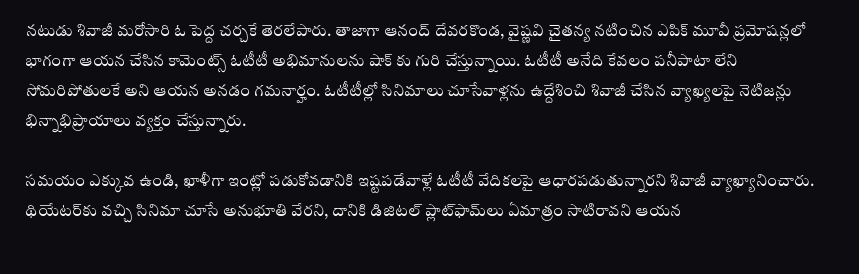నటుడు శివాజీ మరోసారి ఓ పెద్ద చర్చకే తెరలేపారు. తాజాగా ఆనంద్ దేవరకొండ, వైష్ణవి చైతన్య నటించిన ఎపిక్ మూవీ ప్రమోషన్లలో భాగంగా ఆయన చేసిన కామెంట్స్ ఓటీటీ అభిమానులను షాక్ కు గురి చేస్తున్నాయి. ఓటీటీ అనేది కేవలం పనీపాటా లేని సోమరిపోతులకే అని ఆయన అనడం గమనార్హం. ఓటీటీల్లో సినిమాలు చూసేవాళ్లను ఉద్దేశించి శివాజీ చేసిన వ్యాఖ్యలపై నెటిజన్లు భిన్నాభిప్రాయాలు వ్యక్తం చేస్తున్నారు.

సమయం ఎక్కువ ఉండి, ఖాళీగా ఇంట్లో పడుకోవడానికి ఇష్టపడేవాళ్లే ఓటీటీ వేదికలపై ఆధారపడుతున్నారని శివాజీ వ్యాఖ్యానించారు. థియేటర్‌కు వచ్చి సినిమా చూసే అనుభూతి వేరని, దానికి డిజిటల్ ప్లాట్‌ఫామ్‌లు ఏమాత్రం సాటిరావని ఆయన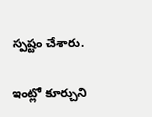స్పష్టం చేశారు.

ఇంట్లో కూర్చుని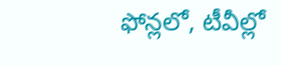ఫోన్లలో, టీవీల్లో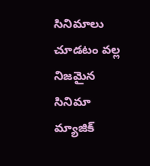సినిమాలు చూడటం వల్ల నిజమైన సినిమా మ్యాజిక్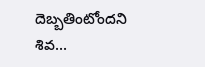దెబ్బతింటోందని శివ...